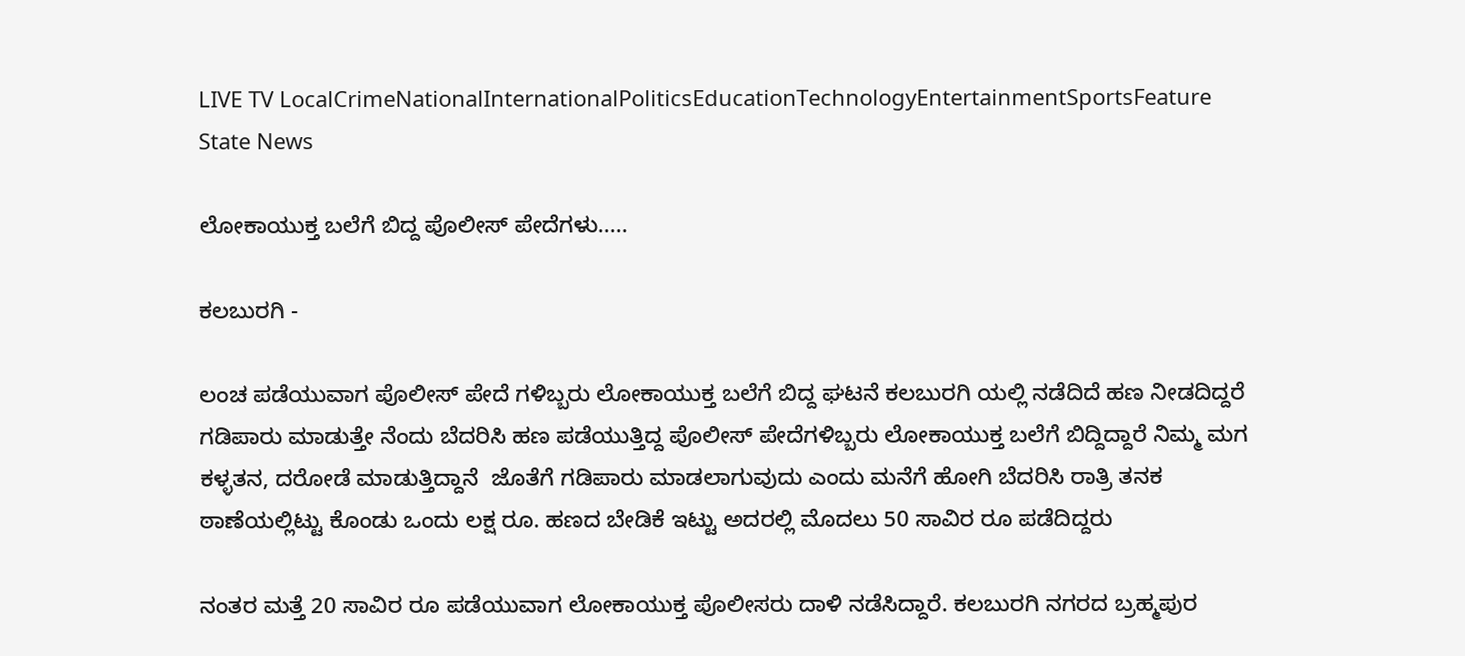LIVE TV LocalCrimeNationalInternationalPoliticsEducationTechnologyEntertainmentSportsFeature
State News

ಲೋಕಾಯುಕ್ತ ಬಲೆಗೆ ಬಿದ್ದ ಪೊಲೀಸ್ ಪೇದೆಗಳು.....

ಕಲಬುರಗಿ -

ಲಂಚ ಪಡೆಯುವಾಗ ಪೊಲೀಸ್ ಪೇದೆ ಗಳಿಬ್ಬರು ಲೋಕಾಯುಕ್ತ ಬಲೆಗೆ ಬಿದ್ದ ಘಟನೆ ಕಲಬುರಗಿ ಯಲ್ಲಿ ನಡೆದಿದೆ ಹಣ ನೀಡದಿದ್ದರೆ ಗಡಿಪಾರು ಮಾಡುತ್ತೇ ನೆಂದು ಬೆದರಿಸಿ ಹಣ ಪಡೆಯುತ್ತಿದ್ದ ಪೊಲೀಸ್ ಪೇದೆಗಳಿಬ್ಬರು ಲೋಕಾಯುಕ್ತ ಬಲೆಗೆ ಬಿದ್ದಿದ್ದಾರೆ ನಿಮ್ಮ ಮಗ ಕಳ್ಳತನ, ದರೋಡೆ ಮಾಡುತ್ತಿದ್ದಾನೆ  ಜೊತೆಗೆ ಗಡಿಪಾರು ಮಾಡಲಾಗುವುದು ಎಂದು ಮನೆಗೆ ಹೋಗಿ ಬೆದರಿಸಿ ರಾತ್ರಿ ತನಕ ಠಾಣೆಯಲ್ಲಿಟ್ಟು ಕೊಂಡು ಒಂದು ಲಕ್ಷ ರೂ. ಹಣದ ಬೇಡಿಕೆ ಇಟ್ಟು ಅದರಲ್ಲಿ ಮೊದಲು 50 ಸಾವಿರ ರೂ ಪಡೆದಿದ್ದರು

ನಂತರ ಮತ್ತೆ 20 ಸಾವಿರ ರೂ ಪಡೆಯುವಾಗ ಲೋಕಾಯುಕ್ತ ಪೊಲೀಸರು ದಾಳಿ‌ ನಡೆಸಿದ್ದಾರೆ. ಕಲಬುರಗಿ ನಗರದ ಬ್ರಹ್ಮಪುರ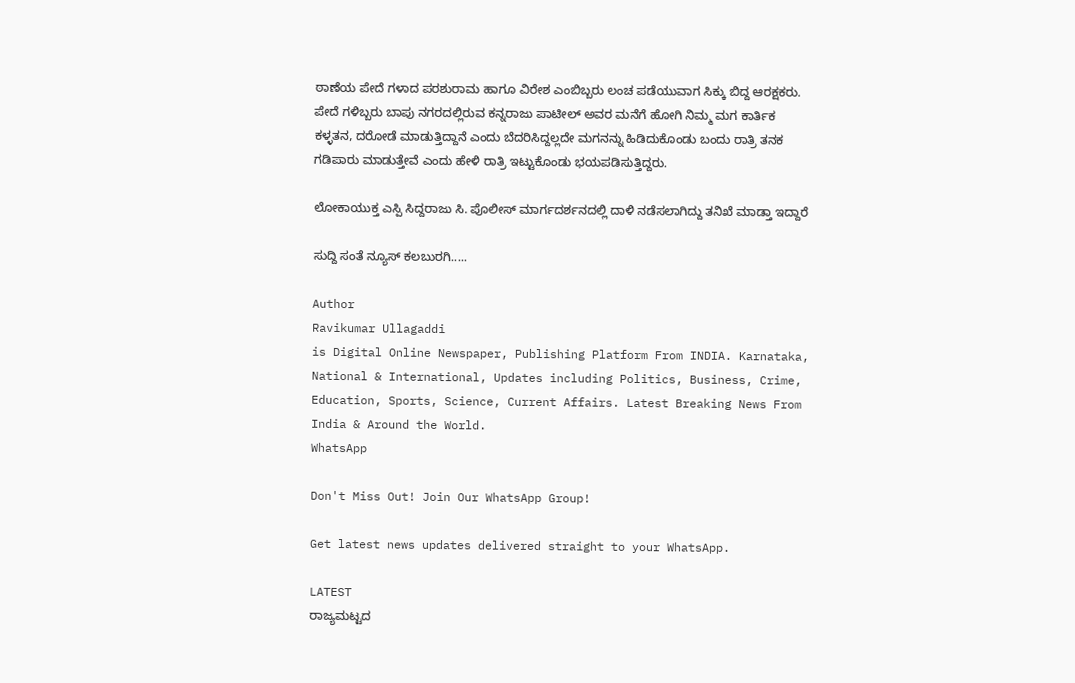ಠಾಣೆಯ ಪೇದೆ ಗಳಾದ ಪರಶುರಾಮ ಹಾಗೂ ವಿರೇಶ ಎಂಬಿಬ್ಬರು ಲಂಚ ಪಡೆಯುವಾಗ ಸಿಕ್ಕು ಬಿದ್ದ ಆರಕ್ಷಕರು. ಪೇದೆ ಗಳಿಬ್ಬರು ಬಾಪು ನಗರದಲ್ಲಿರುವ ಕನ್ನರಾಜು ಪಾಟೀಲ್ ಅವರ ಮನೆಗೆ ಹೋಗಿ ನಿಮ್ಮ ಮಗ ಕಾರ್ತಿಕ ಕಳ್ಳತನ, ದರೋಡೆ ಮಾಡುತ್ತಿದ್ದಾನೆ ಎಂದು ಬೆದರಿಸಿದ್ದಲ್ಲದೇ ಮಗನನ್ನು ಹಿಡಿದುಕೊಂಡು ಬಂದು ರಾತ್ರಿ ತನಕ ಗಡಿಪಾರು ಮಾಡುತ್ತೇವೆ ಎಂದು ಹೇಳಿ ರಾತ್ರಿ ಇಟ್ಟುಕೊಂಡು ಭಯಪಡಿಸುತ್ತಿದ್ದರು.

ಲೋಕಾಯುಕ್ತ ಎಸ್ಪಿ ಸಿದ್ದರಾಜು ಸಿ. ಪೊಲೀಸ್ ಮಾರ್ಗದರ್ಶನದಲ್ಲಿ ದಾಳಿ ನಡೆಸಲಾಗಿದ್ದು ತನಿಖೆ ಮಾಡ್ತಾ ಇದ್ದಾರೆ

ಸುದ್ದಿ ಸಂತೆ ನ್ಯೂಸ್ ಕಲಬುರಗಿ.....

Author
Ravikumar Ullagaddi
is Digital Online Newspaper, Publishing Platform From INDIA. Karnataka, National & International, Updates including Politics, Business, Crime, Education, Sports, Science, Current Affairs. Latest Breaking News From India & Around the World.
WhatsApp

Don't Miss Out! Join Our WhatsApp Group!

Get latest news updates delivered straight to your WhatsApp.

LATEST
ರಾಜ್ಯಮಟ್ಟದ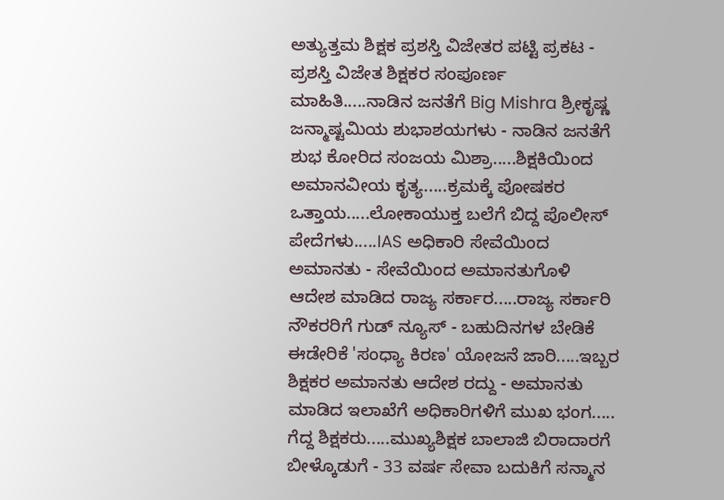ಅತ್ಯುತ್ತಮ ಶಿಕ್ಷಕ ಪ್ರಶಸ್ತಿ ವಿಜೇತರ ಪಟ್ಟಿ ಪ್ರಕಟ - ಪ್ರಶಸ್ತಿ ವಿಜೇತ ಶಿಕ್ಷಕರ ಸಂಪೂರ್ಣ ಮಾಹಿತಿ.....ನಾಡಿನ ಜನತೆಗೆ Big Mishra ಶ್ರೀಕೃಷ್ಣ ಜನ್ಮಾಷ್ಟಮಿಯ ಶುಭಾಶಯಗಳು - ನಾಡಿನ ಜನತೆಗೆ ಶುಭ ಕೋರಿದ ಸಂಜಯ ಮಿಶ್ರಾ.....ಶಿಕ್ಷಕಿಯಿಂದ ಅಮಾನವೀಯ ಕೃತ್ಯ.....ಕ್ರಮಕ್ಕೆ ಪೋಷಕರ ಒತ್ತಾಯ.....ಲೋಕಾಯುಕ್ತ ಬಲೆಗೆ ಬಿದ್ದ ಪೊಲೀಸ್ ಪೇದೆಗಳು.....IAS ಅಧಿಕಾರಿ ಸೇವೆಯಿಂದ ಅಮಾನತು - ಸೇವೆಯಿಂದ ಅಮಾನತುಗೊಳಿ ಆದೇಶ ಮಾಡಿದ ರಾಜ್ಯ ಸರ್ಕಾರ.....ರಾಜ್ಯ ಸರ್ಕಾರಿ ನೌಕರರಿಗೆ ಗುಡ್‌ ನ್ಯೂಸ್‌ - ಬಹುದಿನಗಳ ಬೇಡಿಕೆ ಈಡೇರಿಕೆ 'ಸಂಧ್ಯಾ ಕಿರಣ' ಯೋಜನೆ ಜಾರಿ.....ಇಬ್ಬರ ಶಿಕ್ಷಕರ ಅಮಾನತು ಆದೇಶ ರದ್ದು - ಅಮಾನತು ಮಾಡಿದ ಇಲಾಖೆಗೆ ಅಧಿಕಾರಿಗಳಿಗೆ ಮುಖ ಭಂಗ..... ಗೆದ್ದ ಶಿಕ್ಷಕರು.....ಮುಖ್ಯಶಿಕ್ಷಕ ಬಾಲಾಜಿ ಬಿರಾದಾರಗೆ ಬೀಳ್ಕೊಡುಗೆ - 33 ವರ್ಷ ಸೇವಾ ಬದುಕಿಗೆ ಸನ್ಮಾನ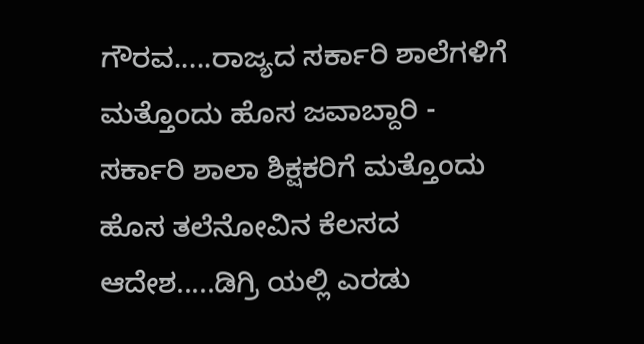ಗೌರವ.....ರಾಜ್ಯದ ಸರ್ಕಾರಿ ಶಾಲೆಗಳಿಗೆ ಮತ್ತೊಂದು ಹೊಸ ಜವಾಬ್ದಾರಿ - ಸರ್ಕಾರಿ ಶಾಲಾ ಶಿಕ್ಷಕರಿಗೆ ಮತ್ತೊಂದು ಹೊಸ ತಲೆನೋವಿನ ಕೆಲಸದ ಆದೇಶ.....ಡಿಗ್ರಿ ಯಲ್ಲಿ ಎರಡು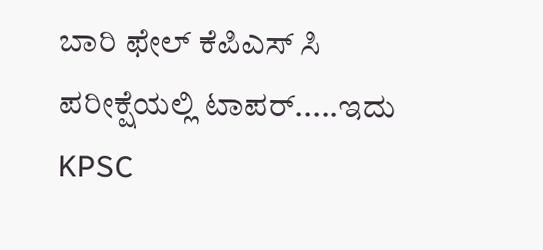ಬಾರಿ ಫೇಲ್‌ ಕೆಪಿಎಸ್ ಸಿ ಪರೀಕ್ಷೆಯಲ್ಲಿ ಟಾಪರ್.....ಇದು KPSC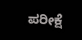ಪರೀಕ್ಷೆ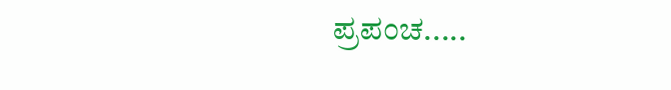ಪ್ರಪಂಚ.....